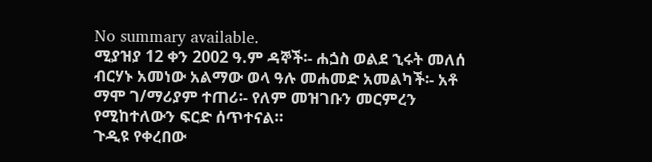No summary available.
ሚያዝያ 12 ቀን 2002 ዓ.ም ዳኞች፡- ሐጏስ ወልደ ኂሩት መለሰ ብርሃኑ አመነው አልማው ወላ ዓሉ መሐመድ አመልካች፡- አቶ ማሞ ገ/ማሪያም ተጠሪ፡- የለም መዝገቡን መርምረን የሚከተለውን ፍርድ ሰጥተናል።
ጉዲዩ የቀረበው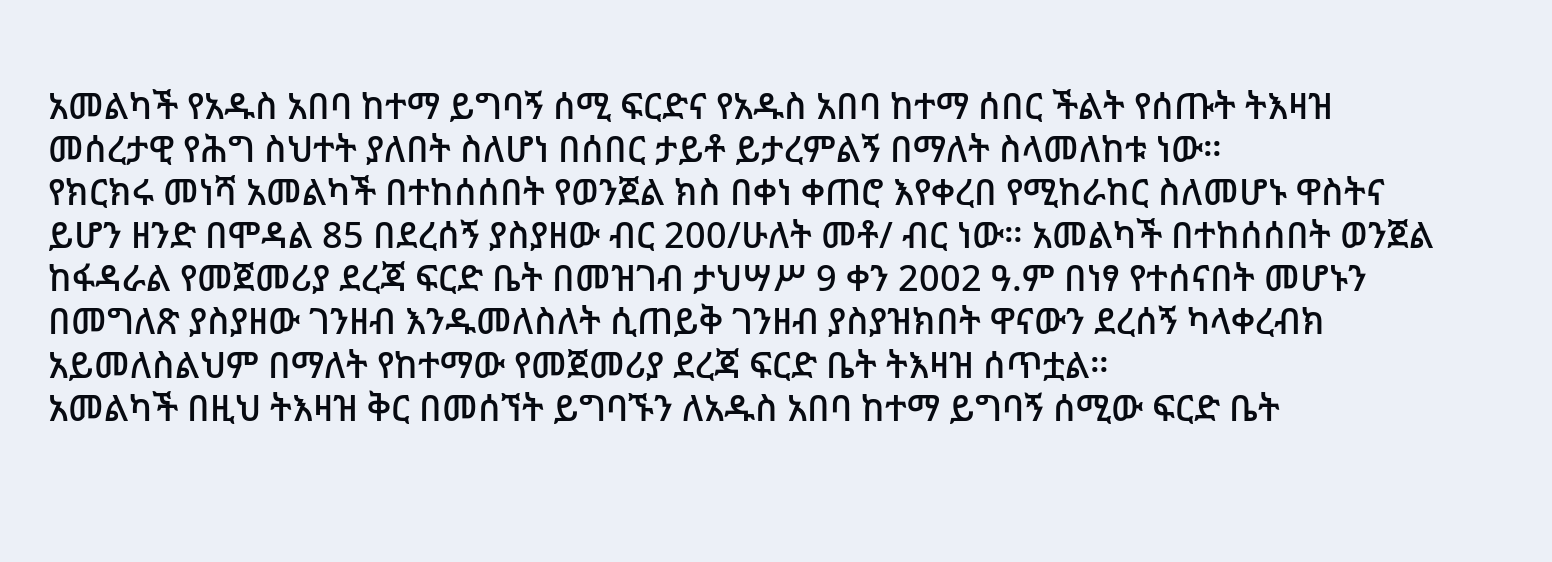አመልካች የአዱስ አበባ ከተማ ይግባኝ ሰሚ ፍርድና የአዱስ አበባ ከተማ ሰበር ችልት የሰጡት ትእዛዝ መሰረታዊ የሕግ ስህተት ያለበት ስለሆነ በሰበር ታይቶ ይታረምልኝ በማለት ስላመለከቱ ነው።
የክርክሩ መነሻ አመልካች በተከሰሰበት የወንጀል ክስ በቀነ ቀጠሮ እየቀረበ የሚከራከር ስለመሆኑ ዋስትና ይሆን ዘንድ በሞዳል 85 በደረሰኝ ያስያዘው ብር 200/ሁለት መቶ/ ብር ነው። አመልካች በተከሰሰበት ወንጀል ከፋዳራል የመጀመሪያ ደረጃ ፍርድ ቤት በመዝገብ ታህሣሥ 9 ቀን 2002 ዓ.ም በነፃ የተሰናበት መሆኑን በመግለጽ ያስያዘው ገንዘብ እንዱመለስለት ሲጠይቅ ገንዘብ ያስያዝክበት ዋናውን ደረሰኝ ካላቀረብክ አይመለስልህም በማለት የከተማው የመጀመሪያ ደረጃ ፍርድ ቤት ትእዛዝ ሰጥቷል።
አመልካች በዚህ ትእዛዝ ቅር በመሰኘት ይግባኙን ለአዱስ አበባ ከተማ ይግባኝ ሰሚው ፍርድ ቤት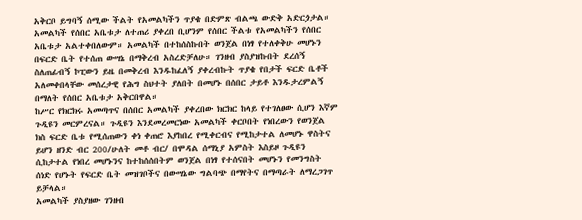አቅርቦ ይግባኝ ሰሚው ችልት የአመልካችን ጥያቄ በድምጽ ብልጫ ውድቅ አድርጏታል። አመልካች የሰበር አቤቱታ ለተጠሪ ያቀረበ ቢሆንም የሰበር ችልቱ የአመልካችን የሰበር አቤቱታ አልተቀበለውም። አመልካች በተከሰስኩበት ወንጀል በነፃ የተለቀቅሁ መሆኑን በፍርድ ቤት የተሰጠ ውሣኔ በማቅረብ አስረድቻለሁ። ገንዘብ ያስያዝኩበት ደረሰኝ ስለጠፊብኝ ኮፒውን ይዜ በመቅረብ እንዱከፈለኝ ያቀረብኩት ጥያቄ የበታች ፍርድ ቤቶች አለመቀበላቸው መሰረታዊ የሕግ ስህተት ያለበት በመሆኑ በሰበር ታይቶ እንዱታረምልኝ በማለት የሰበር አቤቱታ አቅርበዋል።
ከሥር የክርክሩ አመጣጥና በሰበር አመልካች ያቀረበው ክርክር ከላይ የተገለፀው ሲሆን እኛም ጉዲዩን መርምረናል። ጉዲዩን እንደመረመርነው አመልካች ቀርቦበት የነበረውን የወንጀል ክስ ፍርድ ቤቱ የሚሰጠውን ቀነ ቀጠሮ እያከበረ የሚቀርብና የሚከታተል ለመሆኑ ዋስትና ይሆን ዘንድ ብር 200/ሁለት መቶ ብር/ በሞዳል ሰማኒያ አምስት እስይዞ ጉዲዩን ሲከታተል የነበረ መሆኑንና ከተከሰሰበትም ወንጀል በነፃ የተሰናበት መሆኑን የመንግስት ሰነድ የሆኑት የፍርድ ቤት መዝገቦችና በውሣኔው ግልባጭ በማየትና በማጣራት ለማረጋገጥ ይቻላል።
አመልካች ያስያዘው ገንዘብ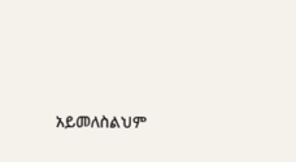አይመለስልህም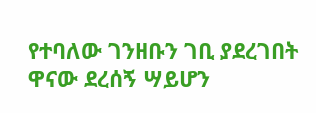የተባለው ገንዘቡን ገቢ ያደረገበት ዋናው ደረሰኝ ሣይሆን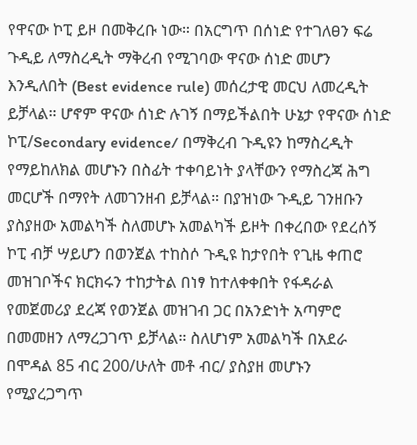የዋናው ኮፒ ይዞ በመቅረቡ ነው። በአርግጥ በሰነድ የተገለፀን ፍሬ ጉዲይ ለማስረዲት ማቅረብ የሚገባው ዋናው ሰነድ መሆን እንዲለበት (Best evidence rule) መሰረታዊ መርህ ለመረዲት ይቻላል። ሆኖም ዋናው ሰነድ ሉገኝ በማይችልበት ሁኔታ የዋናው ሰነድ ኮፒ/Secondary evidence/ በማቅረብ ጉዲዩን ከማስረዲት የማይከለክል መሆኑን በስፊት ተቀባይነት ያላቸውን የማስረጃ ሕግ መርሆች በማየት ለመገንዘብ ይቻላል። በያዝነው ጉዲይ ገንዘቡን ያስያዘው አመልካች ስለመሆኑ አመልካች ይዞት በቀረበው የደረሰኝ ኮፒ ብቻ ሣይሆን በወንጀል ተከስሶ ጉዲዩ ከታየበት የጊዜ ቀጠሮ መዝገቦችና ክርክሩን ተከታትል በነፃ ከተለቀቀበት የፋዳራል የመጀመሪያ ደረጃ የወንጀል መዝገብ ጋር በአንድነት አጣምሮ በመመዘን ለማረጋገጥ ይቻላል። ስለሆነም አመልካች በአደራ በሞዳል 85 ብር 200/ሁለት መቶ ብር/ ያስያዘ መሆኑን የሚያረጋግጥ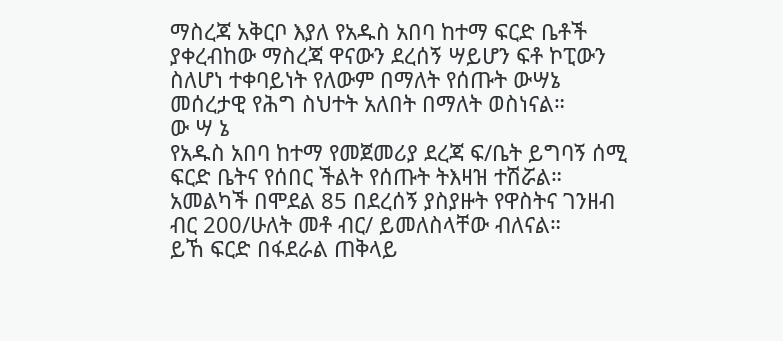ማስረጃ አቅርቦ እያለ የአዱስ አበባ ከተማ ፍርድ ቤቶች ያቀረብከው ማስረጃ ዋናውን ደረሰኝ ሣይሆን ፍቶ ኮፒውን ስለሆነ ተቀባይነት የለውም በማለት የሰጡት ውሣኔ መሰረታዊ የሕግ ስህተት አለበት በማለት ወስነናል።
ው ሣ ኔ
የአዱስ አበባ ከተማ የመጀመሪያ ደረጃ ፍ/ቤት ይግባኝ ሰሚ ፍርድ ቤትና የሰበር ችልት የሰጡት ትእዛዝ ተሽሯል።
አመልካች በሞደል 85 በደረሰኝ ያስያዙት የዋስትና ገንዘብ ብር 200/ሁለት መቶ ብር/ ይመለስላቸው ብለናል።
ይኸ ፍርድ በፋደራል ጠቅላይ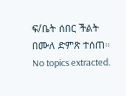ፍ/ቤት ሰበር ችልት በሙለ ድምጽ ተሰጠ።
No topics extracted.